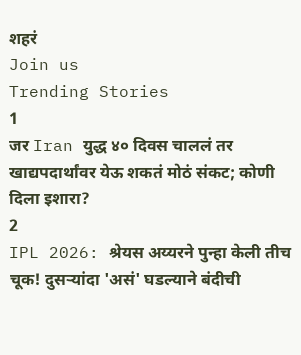शहरं
Join us
Trending Stories
1
जर Iran युद्ध ४० दिवस चाललं तर खाद्यपदार्थांवर येऊ शकतं मोठं संकट; कोणी दिला इशारा?
2
IPL 2026: श्रेयस अय्यरने पुन्हा केली तीच चूक! दुसऱ्यांदा 'असं' घडल्याने बंदीची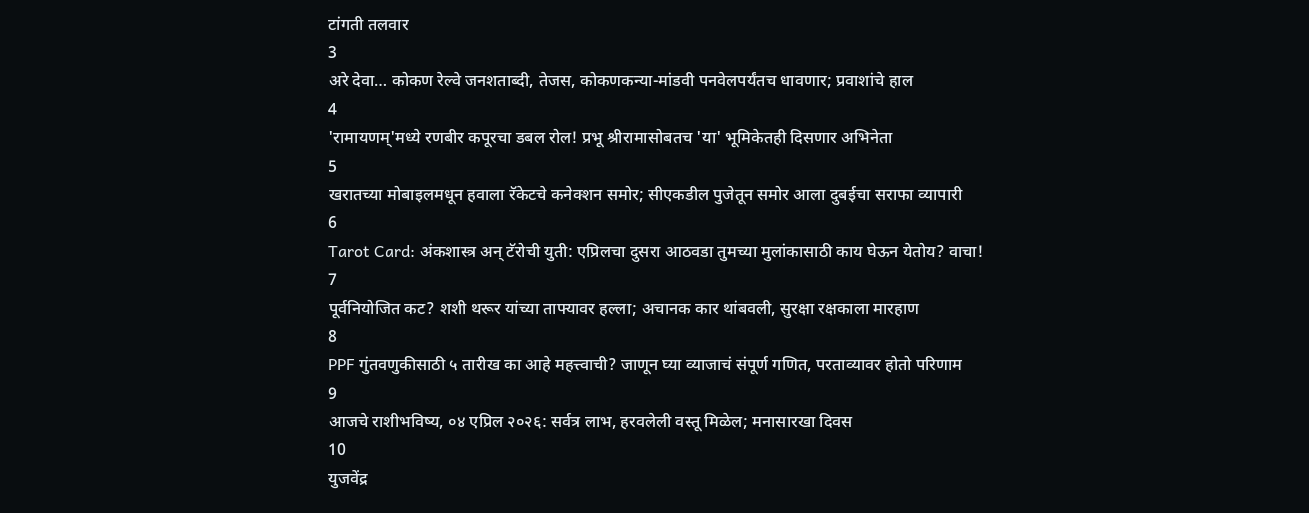टांगती तलवार
3
अरे देवा… कोकण रेल्वे जनशताब्दी, तेजस, कोकणकन्या-मांडवी पनवेलपर्यंतच धावणार; प्रवाशांचे हाल
4
'रामायणम्'मध्ये रणबीर कपूरचा डबल रोल! प्रभू श्रीरामासोबतच 'या' भूमिकेतही दिसणार अभिनेता
5
खरातच्या मोबाइलमधून हवाला रॅकेटचे कनेक्शन समोर; सीएकडील पुजेतून समोर आला दुबईचा सराफा व्यापारी
6
Tarot Card: अंकशास्त्र अन् टॅरोची युती: एप्रिलचा दुसरा आठवडा तुमच्या मुलांकासाठी काय घेऊन येतोय? वाचा!
7
पूर्वनियोजित कट? शशी थरूर यांच्या ताफ्यावर हल्ला; अचानक कार थांबवली, सुरक्षा रक्षकाला मारहाण
8
PPF गुंतवणुकीसाठी ५ तारीख का आहे महत्त्वाची? जाणून घ्या व्याजाचं संपूर्ण गणित, परताव्यावर होतो परिणाम
9
आजचे राशीभविष्य, ०४ एप्रिल २०२६: सर्वत्र लाभ, हरवलेली वस्तू मिळेल; मनासारखा दिवस
10
युजवेंद्र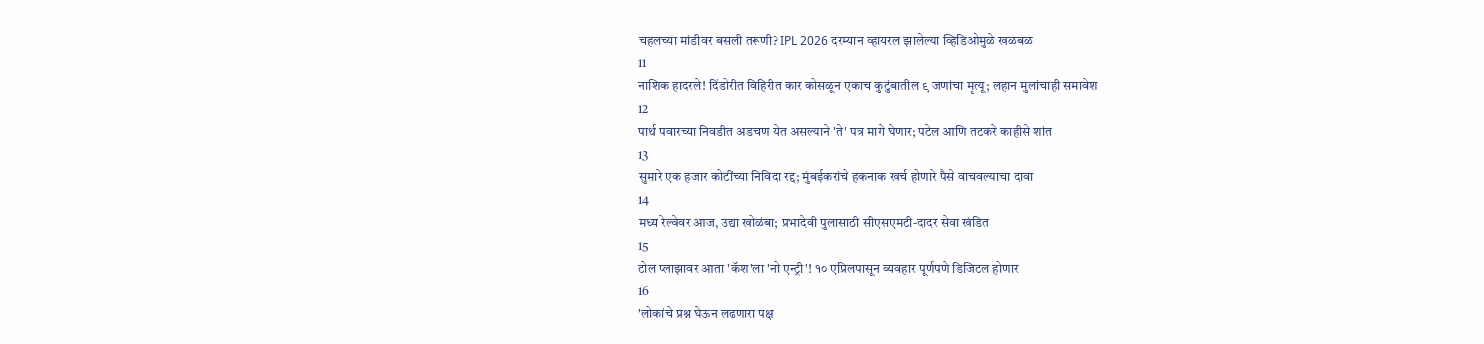चहलच्या मांडीवर बसली तरूणी? IPL 2026 दरम्यान व्हायरल झालेल्या व्हिडिओमुळे खळबळ
11
नाशिक हादरले! दिंडोरीत विहिरीत कार कोसळून एकाच कुटुंबातील ९ जणांचा मृत्यू; लहान मुलांचाही समावेश
12
पार्थ पवारच्या निवडीत अडचण येत असल्याने 'ते' पत्र मागे घेणार; पटेल आणि तटकरे काहीसे शांत
13
सुमारे एक हजार कोटींच्या निविदा रद्द; मुंबईकरांचे हकनाक खर्च होणारे पैसे वाचवल्याचा दावा
14
मध्य रेल्वेवर आज, उद्या खोळंबा; प्रभादेवी पुलासाठी सीएसएमटी-दादर सेवा खंडित
15
टोल प्लाझावर आता 'कॅश'ला 'नो एन्ट्री'! १० एप्रिलपासून व्यवहार पूर्णपणे डिजिटल होणार
16
'लोकांचे प्रश्न घेऊन लढणारा पक्ष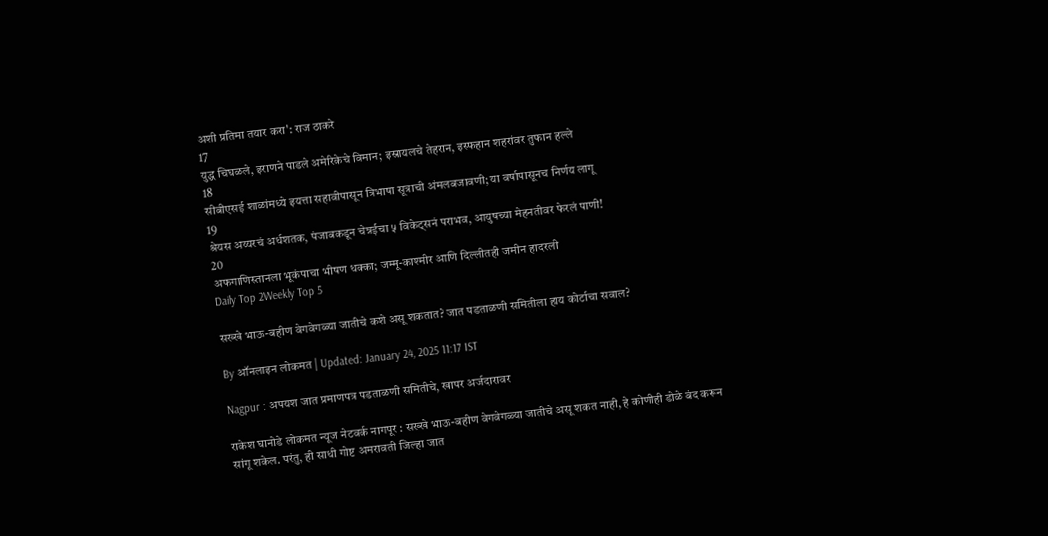अशी प्रतिमा तयार करा': राज ठाकरे
17
युद्ध चिघळले, इराणने पाडले अमेरिकेचे विमान; इस्रायलचे तेहरान, इस्फहान शहरांवर तुफान हल्ले
18
सीबीएसई शाळांमध्ये इयत्ता सहावीपासून त्रिभाषा सूत्राची अंमलबजावणी; या वर्षापासूनच निर्णय लागू
19
श्रेयस अय्यरचं अर्धशतक, पंजाबकडून चेन्नईचा ५ विकेट्सनं पराभव, आयुषच्या मेहनतीवर फेरलं पाणी!
20
अफगाणिस्तानला भूकंपाचा भीषण धक्का; जम्मू-काश्मीर आणि दिल्लीतही जमीन हादरली
Daily Top 2Weekly Top 5

सख्खे भाऊ-बहीण वेगवेगळ्या जातीचे कशे असू शकतात? जात पडताळणी समितीला हाय कोर्टाचा सवाल?

By ऑनलाइन लोकमत | Updated: January 24, 2025 11:17 IST

Nagpur : अपयश जात प्रमाणपत्र पडताळणी समितीचे, खापर अर्जदारावर

राकेश घानोडे लोकमत न्यूज नेटवर्क नागपूर : सख्खे भाऊ-बहीण वेगवेगळ्या जातीचे असू शकत नाही, हे कोणीही डोळे बंद करून सांगू शकेल. परंतु, ही साधी गोष्ट अमरावती जिल्हा जात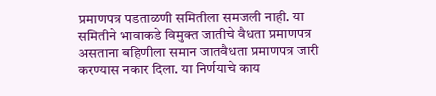प्रमाणपत्र पडताळणी समितीला समजली नाही. या समितीने भावाकडे विमुक्त जातीचे वैधता प्रमाणपत्र असताना बहिणीला समान जातवैधता प्रमाणपत्र जारी करण्यास नकार दिला. या निर्णयाचे काय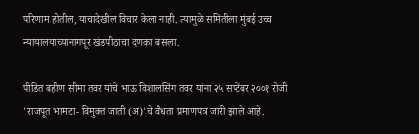परिणाम होतील, याचादेखील विचार केला नाही. त्यामुळे समितीला मुंबई उच्च न्यायालयाच्यानागपूर खंडपीठाचा दणका बसला.

पीडित बहीण सीमा तवर यांचे भाऊ विशालसिंग तवर यांना २५ सप्टेंबर २००१ रोजी 'राजपूत भामटा- विमुक्त जाती (अ)'चे वैधता प्रमाणपत्र जारी झाले आहे.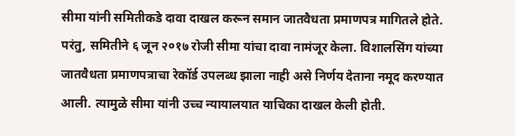सीमा यांनी समितीकडे दावा दाखल करून समान जातवैधता प्रमाणपत्र मागितले होते. परंतु, समितीने ६ जून २०१७ रोजी सीमा यांचा दावा नामंजूर केला. विशालसिंग यांच्या जातवैधता प्रमाणपत्राचा रेकॉर्ड उपलब्ध झाला नाही असे निर्णय देताना नमूद करण्यात आली. त्यामुळे सीमा यांनी उच्च न्यायालयात याचिका दाखल केली होती.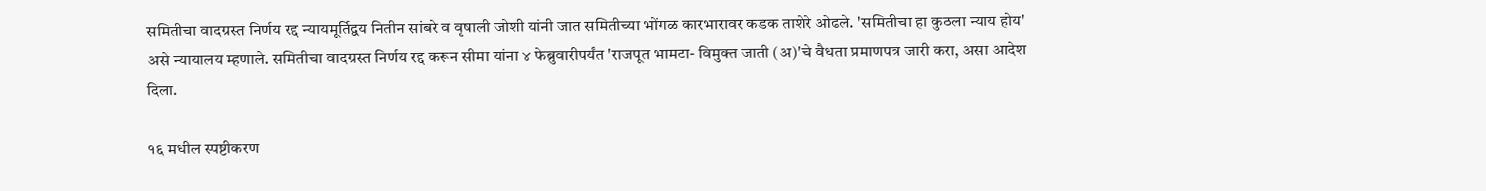समितीचा वादग्रस्त निर्णय रद्द न्यायमूर्तिद्वय नितीन सांबरे व वृषाली जोशी यांनी जात समितीच्या भोंगळ कारभारावर कडक ताशेरे ओढले. 'समितीचा हा कुठला न्याय होय' असे न्यायालय म्हणाले. समितीचा वादग्रस्त निर्णय रद्द करून सीमा यांना ४ फेब्रुवारीपर्यंत 'राजपूत भामटा- विमुक्त जाती (अ)'चे वैधता प्रमाणपत्र जारी करा, असा आदेश दिला.

१६ मधील स्पष्टीकरण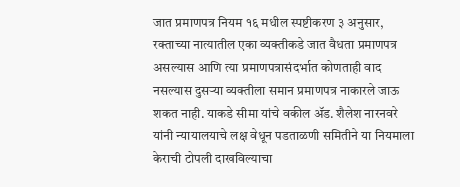जात प्रमाणपत्र नियम १६ मधील स्पष्टीकरण ३ अनुसार, रक्ताच्या नात्यातील एका व्यक्तीकडे जात वैधता प्रमाणपत्र असल्यास आणि त्या प्रमाणपत्रासंदर्भात कोणताही वाद नसल्यास दुसऱ्या व्यक्तीला समान प्रमाणपत्र नाकारले जाऊ शकत नाही. याकडे सीमा यांचे वकील ॲड. शैलेश नारनवरे यांनी न्यायालयाचे लक्ष वेधून पडताळणी समितीने या नियमाला केराची टोपली दाखविल्याचा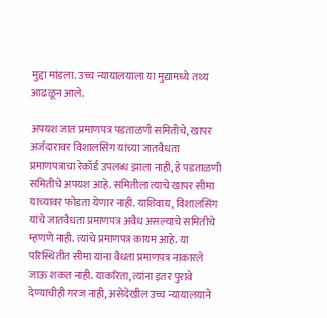मुद्दा मांडला. उच्च न्यायालयाला या मुद्यामध्ये तथ्य आढळून आले.

अपयश जात प्रमाणपत्र पडताळणी समितीचे, खापर अर्जदारावर विशालसिंग यांच्या जातवैधता प्रमाणपत्राचा रेकॉर्ड उपलब्ध झाला नाही, हे पडताळणी समितीचे अपयश आहे. समितीला त्याचे खापर सीमा यांच्यावर फोडता येणार नाही. याशिवाय, विशालसिंग यांचे जातवैधता प्रमाणपत्र अवैध असल्याचे समितीचे म्हणणे नाही. त्यांचे प्रमाणपत्र कायम आहे. या परिस्थितीत सीमा यांना वैधता प्रमाणपत्र नाकारले जाऊ शकत नाही. याकरिता, त्यांना इतर पुरावे देण्याचीही गरज नाही, असेदेखील उच्च न्यायालयाने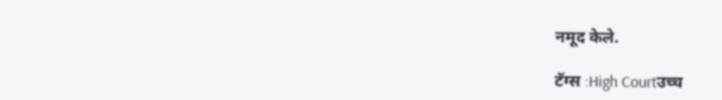नमूद केले.

टॅग्स :High Courtउच्च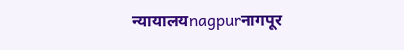न्यायालयnagpurनागपूर